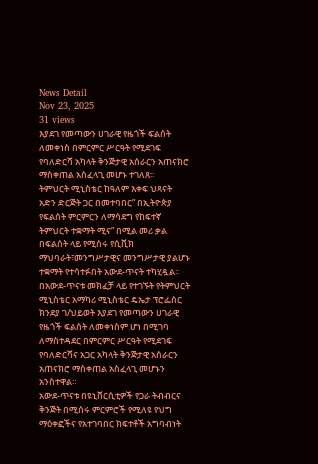News Detail
Nov 23, 2025
31 views
እያደገ የመጣውን ሀገራዊ የዜጎች ፍልሰት ለመቀነስ በምርምር ሥርዓት የሚደገፍ የባለድርሻ አካላት ቅንጅታዊ አሰራርን አጠናክሮ ማስቀጠል አስፈላጊ መሆኑ ተገለጸ፡፡
ትምህርት ሚኒስቴር ከዓለም እቀፍ ህጻናት አድን ድርጅት ጋር በመተባበር” በኢትዮጵያ የፍልሰት ምርምርን ለማሳደግ የከፍተኛ ትምህርት ተቋማት ሚና” በሚል መሪ ቃል በፍልሰት ላይ የሚሰሩ የሲቪክ ማህባራት፣መንግሥታዊና መንግሥታዊ ያልሆኑ ተቋማት የተሳተፉበት አውደ-ጥናት ተካሂዷል፡፡
በአውደ-ጥናቱ መክፈቻ ላይ የተገኙት የትምህርት ሚኒስቴር አማካሪ ሚኒስቴር ዴኤታ ፕሮፌሰር ክንደያ ገ/ህይወት እያደገ የመጣውን ሀገራዊ የዜጎች ፍልሰት ለመቀነስም ሆነ በሚገባ ለማስተዳደር በምርምር ሥርዓት የሚደገፍ የባለድርሻና አጋር አካላት ቅንጅታዊ አሰራርን አጠናክሮ ማስቀጠል አስፈላጊ መሆኑን አንስተዋል።
አውደ-ጥናቱ በዩኒቨርሲቲዎች የጋራ ትብብርና ቅንጅት በሚሰሩ ምርምሮች የሚለዩ የህግ ማዕቀፎችና የአተገባበር ክፍተቶች አግባብነት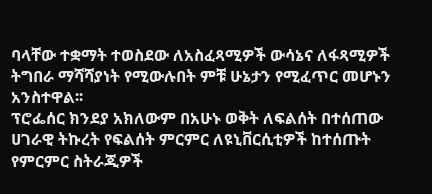ባላቸው ተቋማት ተወስደው ለአስፈጻሚዎች ውሳኔና ለፋጻሚዎች ትግበራ ማሻሻያነት የሚውሉበት ምቹ ሁኔታን የሚፈጥር መሆኑን አንስተዋል፡፡
ፕሮፌሰር ክንደያ አክለውም በአሁኑ ወቅት ለፍልሰት በተሰጠው ሀገራዊ ትኩረት የፍልሰት ምርምር ለዩኒቨርሲቲዎች ከተሰጡት የምርምር ስትራጂዎች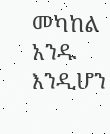መካከል አንዱ እንዲሆን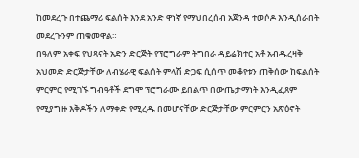ከመደረጉ በተጨማሪ ፍልሰት እንደ አንድ ዋነኛ የማህበረሰብ አጀንዳ ተወሶዶ እንዲሰራበት መደረጉንም ጠቁመዋል።
በዓለም አቀፍ የህጻናት አድን ድርጅት የፕሮግራም ትግበራ ዳይሬክተር አቶ አብዱረዛቅ አህመድ ድርጅታቸው ለብሄራዊ ፍልሰት ምላሽ ድጋፍ ሲሰጥ መቆየቱን ጠቅሰው ከፍልሰት ምርምር የሚገኙ ግብዓቶች ደግሞ ፕሮግራሙ ይበልጥ በውጤታማነት እንዲፈጸም የሚያግዙ እቅዶችን ለማቀድ የሚረዱ በመሆናቸው ድርጅታቸው ምርምርን አጽዕኖት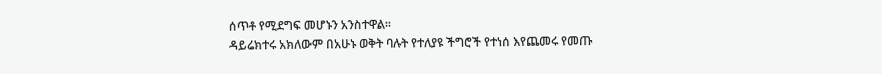ሰጥቶ የሚደግፍ መሆኑን አንስተዋል፡፡
ዳይሬክተሩ አክለውም በአሁኑ ወቅት ባሉት የተለያዩ ችግሮች የተነሰ እየጨመሩ የመጡ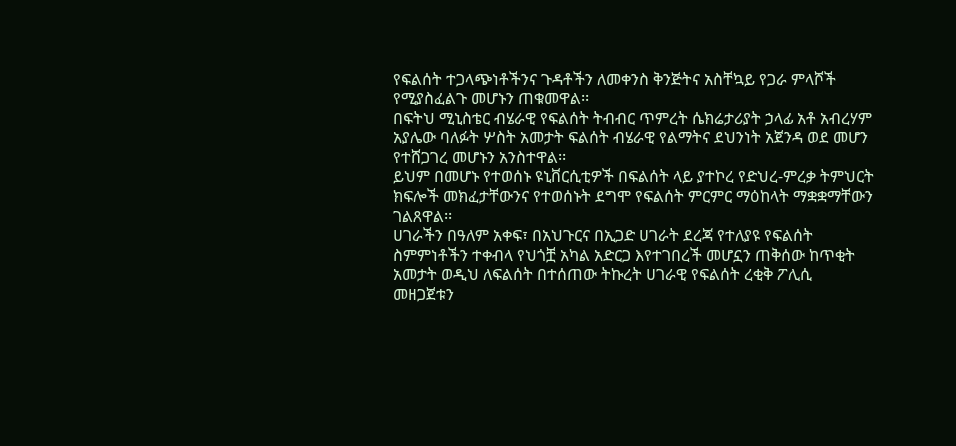የፍልሰት ተጋላጭነቶችንና ጉዳቶችን ለመቀንስ ቅንጅትና አስቸኳይ የጋራ ምላሾች የሚያስፈልጉ መሆኑን ጠቁመዋል፡፡
በፍትህ ሚኒስቴር ብሄራዊ የፍልሰት ትብብር ጥምረት ሴክሬታሪያት ኃላፊ አቶ አብረሃም አያሌው ባለፉት ሦስት አመታት ፍልሰት ብሄራዊ የልማትና ደህንነት አጀንዳ ወደ መሆን የተሸጋገረ መሆኑን አንስተዋል፡፡
ይህም በመሆኑ የተወሰኑ ዩኒቨርሲቲዎች በፍልሰት ላይ ያተኮረ የድህረ-ምረቃ ትምህርት ክፍሎች መክፈታቸውንና የተወሰኑት ደግሞ የፍልሰት ምርምር ማዕከላት ማቋቋማቸውን ገልጸዋል፡፡
ሀገራችን በዓለም አቀፍ፣ በአህጉርና በኢጋድ ሀገራት ደረጃ የተለያዩ የፍልሰት ስምምነቶችን ተቀብላ የህጎቿ አካል አድርጋ እየተገበረች መሆኗን ጠቅሰው ከጥቂት አመታት ወዲህ ለፍልሰት በተሰጠው ትኩረት ሀገራዊ የፍልሰት ረቂቅ ፖሊሲ መዘጋጀቱን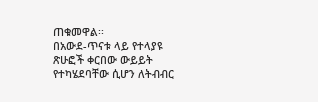ጠቁመዋል፡፡
በአውደ-ጥናቱ ላይ የተላያዩ ጽሁፎች ቀርበው ውይይት የተካሄደባቸው ሲሆን ለትብብር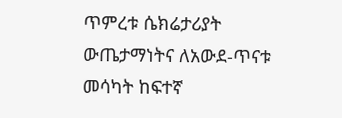ጥምረቱ ሴክሬታሪያት ውጤታማነትና ለአውደ-ጥናቱ መሳካት ከፍተኛ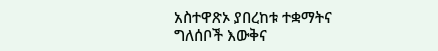አስተዋጽኦ ያበረከቱ ተቋማትና ግለሰቦች እውቅና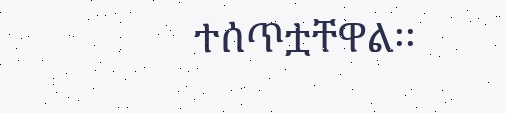ተሰጥቷቸዋል፡፡